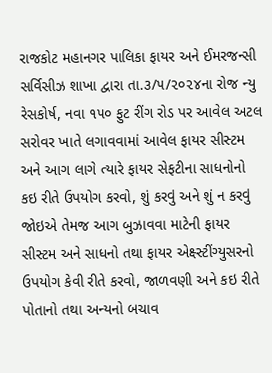રાજકોટ મહાનગર પાલિકા ફાયર અને ઈમરજન્સી સર્વિસીઝ શાખા દ્વારા તા.૩/૫/૨૦૨૪ના રોજ ન્યુ રેસકોર્ષ, નવા ૧૫૦ ફુટ રીંગ રોડ પર આવેલ અટલ સરોવર ખાતે લગાવવામાં આવેલ ફાયર સીસ્ટમ અને આગ લાગે ત્યારે ફાયર સેફટીના સાધનોનો કઇ રીતે ઉપયોગ કરવો, શું કરવું અને શું ન કરવું જોઇએ તેમજ આગ બુઝાવવા માટેની ફાયર સીસ્ટમ અને સાધનો તથા ફાયર એક્ષ્સ્ટીંગ્યુસરનો ઉપયોગ કેવી રીતે કરવો, જાળવણી અને કઇ રીતે પોતાનો તથા અન્યનો બચાવ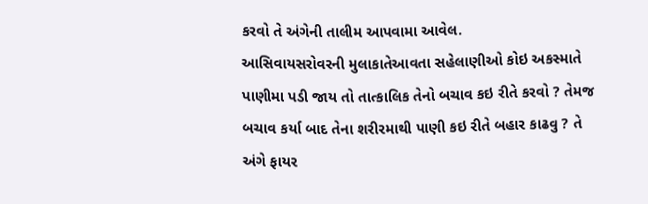કરવો તે અંગેની તાલીમ આપવામા આવેલ.
આસિવાયસરોવરની મુલાકાતેઆવતા સહેલાણીઓ કોઇ અકસ્માતે પાણીમા પડી જાય તો તાત્કાલિક તેનો બચાવ કઇ રીતે કરવો ? તેમજ બચાવ કર્યા બાદ તેના શરીરમાથી પાણી કઇ રીતે બહાર કાઢવુ ? તે અંગે ફાયર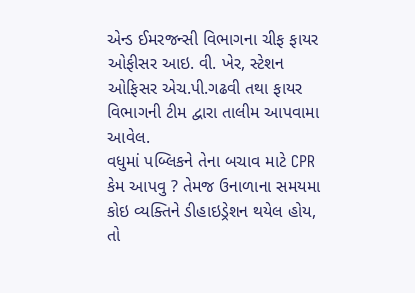એન્ડ ઈમરજન્સી વિભાગના ચીફ ફાયર ઓફીસર આઇ. વી. ખેર, સ્ટેશન ઓફિસર એચ.પી.ગઢવી તથા ફાયર વિભાગની ટીમ દ્વારા તાલીમ આપવામા આવેલ.
વધુમાં પબ્લિકને તેના બચાવ માટે CPR કેમ આપવુ ? તેમજ ઉનાળાના સમયમા કોઇ વ્યક્તિને ડીહાઇડ્રેશન થયેલ હોય, તો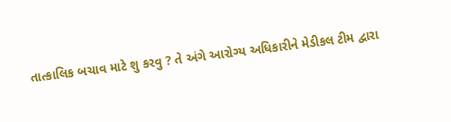તાત્કાલિક બચાવ માટે શુ કરવુ ? તે અંગે આરોગ્ય અધિકારીને મેડીકલ ટીમ દ્વારા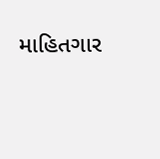માહિતગાર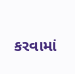કરવામાં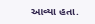આવ્યા હતા.